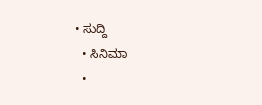• ಸುದ್ದಿ
  • ಸಿನಿಮಾ
  •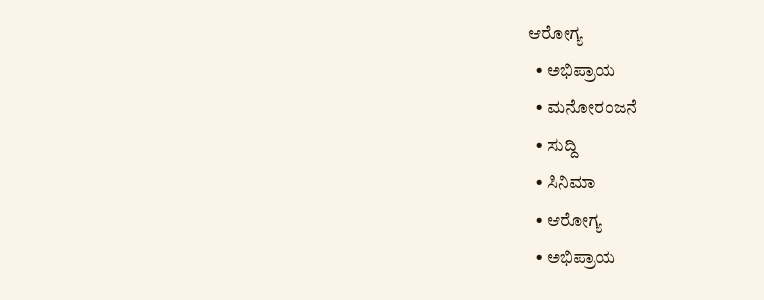ಆರೋಗ್ಯ
  • ಅಭಿಪ್ರಾಯ
  • ಮನೋರಂಜನೆ
  • ಸುದ್ದಿ
  • ಸಿನಿಮಾ
  • ಆರೋಗ್ಯ
  • ಅಭಿಪ್ರಾಯ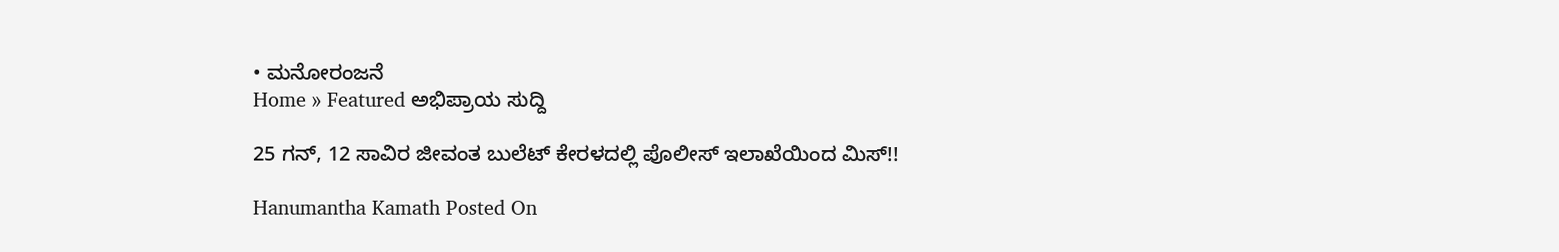• ಮನೋರಂಜನೆ
Home » Featured ಅಭಿಪ್ರಾಯ ಸುದ್ದಿ

25 ಗನ್, 12 ಸಾವಿರ ಜೀವಂತ ಬುಲೆಟ್ ಕೇರಳದಲ್ಲಿ ಪೊಲೀಸ್ ಇಲಾಖೆಯಿಂದ ಮಿಸ್!!

Hanumantha Kamath Posted On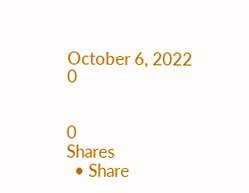October 6, 2022
0


0
Shares
  • Share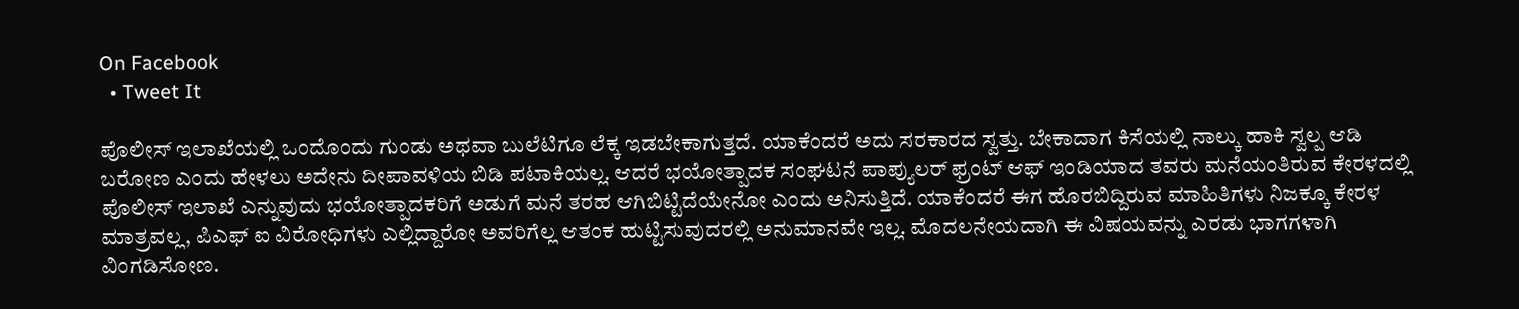On Facebook
  • Tweet It

ಪೊಲೀಸ್ ಇಲಾಖೆಯಲ್ಲಿ ಒಂದೊಂದು ಗುಂಡು ಅಥವಾ ಬುಲೆಟಿಗೂ ಲೆಕ್ಕ ಇಡಬೇಕಾಗುತ್ತದೆ. ಯಾಕೆಂದರೆ ಅದು ಸರಕಾರದ ಸ್ವತ್ತು. ಬೇಕಾದಾಗ ಕಿಸೆಯಲ್ಲಿ ನಾಲ್ಕು ಹಾಕಿ ಸ್ವಲ್ಪ ಆಡಿ ಬರೋಣ ಎಂದು ಹೇಳಲು ಅದೇನು ದೀಪಾವಳಿಯ ಬಿಡಿ ಪಟಾಕಿಯಲ್ಲ. ಆದರೆ ಭಯೋತ್ಪಾದಕ ಸಂಘಟನೆ ಪಾಪ್ಯುಲರ್ ಫ್ರಂಟ್ ಆಫ್ ಇಂಡಿಯಾದ ತವರು ಮನೆಯಂತಿರುವ ಕೇರಳದಲ್ಲಿ ಪೊಲೀಸ್ ಇಲಾಖೆ ಎನ್ನುವುದು ಭಯೋತ್ಪಾದಕರಿಗೆ ಅಡುಗೆ ಮನೆ ತರಹ ಆಗಿಬಿಟ್ಟಿದೆಯೇನೋ ಎಂದು ಅನಿಸುತ್ತಿದೆ. ಯಾಕೆಂದರೆ ಈಗ ಹೊರಬಿದ್ದಿರುವ ಮಾಹಿತಿಗಳು ನಿಜಕ್ಕೂ ಕೇರಳ ಮಾತ್ರವಲ್ಲ, ಪಿಎಫ್ ಐ ವಿರೋಧಿಗಳು ಎಲ್ಲಿದ್ದಾರೋ ಅವರಿಗೆಲ್ಲ ಆತಂಕ ಹುಟ್ಟಿಸುವುದರಲ್ಲಿ ಅನುಮಾನವೇ ಇಲ್ಲ. ಮೊದಲನೇಯದಾಗಿ ಈ ವಿಷಯವನ್ನು ಎರಡು ಭಾಗಗಳಾಗಿ ವಿಂಗಡಿಸೋಣ.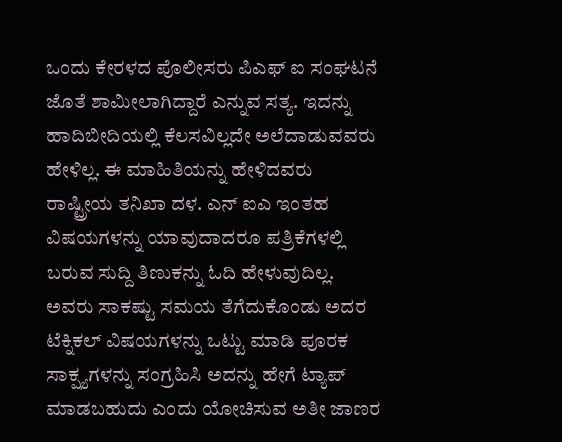ಒಂದು ಕೇರಳದ ಪೊಲೀಸರು ಪಿಎಫ್ ಐ ಸಂಘಟನೆ ಜೊತೆ ಶಾಮೀಲಾಗಿದ್ದಾರೆ ಎನ್ನುವ ಸತ್ಯ. ಇದನ್ನು ಹಾದಿಬೀದಿಯಲ್ಲಿ ಕೆಲಸವಿಲ್ಲದೇ ಅಲೆದಾಡುವವರು ಹೇಳಿಲ್ಲ. ಈ ಮಾಹಿತಿಯನ್ನು ಹೇಳಿದವರು ರಾಷ್ಟ್ರೀಯ ತನಿಖಾ ದಳ. ಎನ್ ಐಎ ಇಂತಹ ವಿಷಯಗಳನ್ನು ಯಾವುದಾದರೂ ಪತ್ರಿಕೆಗಳಲ್ಲಿ ಬರುವ ಸುದ್ದಿ ತಿಣುಕನ್ನು ಓದಿ ಹೇಳುವುದಿಲ್ಲ. ಅವರು ಸಾಕಷ್ಟು ಸಮಯ ತೆಗೆದುಕೊಂಡು ಅದರ ಟೆಕ್ನಿಕಲ್ ವಿಷಯಗಳನ್ನು ಒಟ್ಟು ಮಾಡಿ ಪೂರಕ ಸಾಕ್ಷ್ಯಗಳನ್ನು ಸಂಗ್ರಹಿಸಿ ಅದನ್ನು ಹೇಗೆ ಟ್ಯಾಪ್ ಮಾಡಬಹುದು ಎಂದು ಯೋಚಿಸುವ ಅತೀ ಜಾಣರ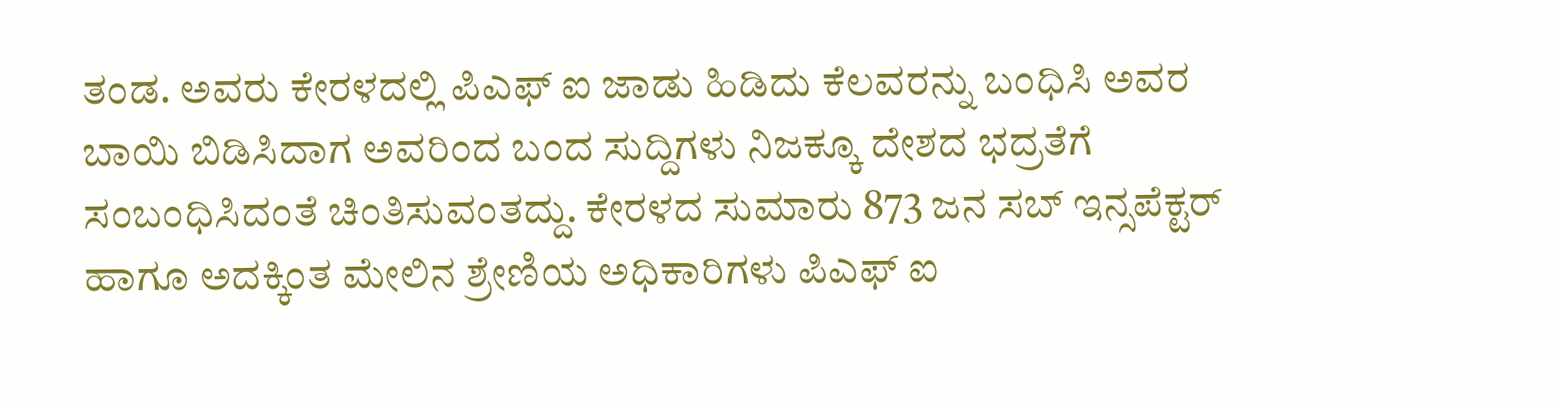ತಂಡ. ಅವರು ಕೇರಳದಲ್ಲಿ ಪಿಎಫ್ ಐ ಜಾಡು ಹಿಡಿದು ಕೆಲವರನ್ನು ಬಂಧಿಸಿ ಅವರ ಬಾಯಿ ಬಿಡಿಸಿದಾಗ ಅವರಿಂದ ಬಂದ ಸುದ್ದಿಗಳು ನಿಜಕ್ಕೂ ದೇಶದ ಭದ್ರತೆಗೆ ಸಂಬಂಧಿಸಿದಂತೆ ಚಿಂತಿಸುವಂತದ್ದು. ಕೇರಳದ ಸುಮಾರು 873 ಜನ ಸಬ್ ಇನ್ಸಪೆಕ್ಟರ್ ಹಾಗೂ ಅದಕ್ಕಿಂತ ಮೇಲಿನ ಶ್ರೇಣಿಯ ಅಧಿಕಾರಿಗಳು ಪಿಎಫ್ ಐ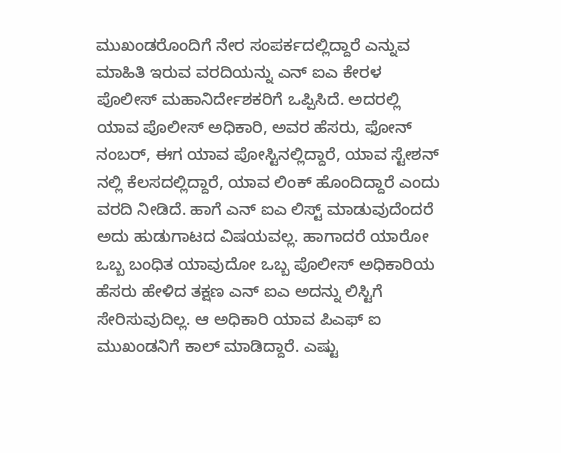ಮುಖಂಡರೊಂದಿಗೆ ನೇರ ಸಂಪರ್ಕದಲ್ಲಿದ್ದಾರೆ ಎನ್ನುವ ಮಾಹಿತಿ ಇರುವ ವರದಿಯನ್ನು ಎನ್ ಐಎ ಕೇರಳ ಪೊಲೀಸ್ ಮಹಾನಿರ್ದೇಶಕರಿಗೆ ಒಪ್ಪಿಸಿದೆ. ಅದರಲ್ಲಿ ಯಾವ ಪೊಲೀಸ್ ಅಧಿಕಾರಿ, ಅವರ ಹೆಸರು, ಫೋನ್ ನಂಬರ್, ಈಗ ಯಾವ ಪೋಸ್ಟಿನಲ್ಲಿದ್ದಾರೆ, ಯಾವ ಸ್ಟೇಶನ್ ನಲ್ಲಿ ಕೆಲಸದಲ್ಲಿದ್ದಾರೆ, ಯಾವ ಲಿಂಕ್ ಹೊಂದಿದ್ದಾರೆ ಎಂದು ವರದಿ ನೀಡಿದೆ. ಹಾಗೆ ಎನ್ ಐಎ ಲಿಸ್ಟ್ ಮಾಡುವುದೆಂದರೆ ಅದು ಹುಡುಗಾಟದ ವಿಷಯವಲ್ಲ. ಹಾಗಾದರೆ ಯಾರೋ ಒಬ್ಬ ಬಂಧಿತ ಯಾವುದೋ ಒಬ್ಬ ಪೊಲೀಸ್ ಅಧಿಕಾರಿಯ ಹೆಸರು ಹೇಳಿದ ತಕ್ಷಣ ಎನ್ ಐಎ ಅದನ್ನು ಲಿಸ್ಟಿಗೆ ಸೇರಿಸುವುದಿಲ್ಲ. ಆ ಅಧಿಕಾರಿ ಯಾವ ಪಿಎಫ್ ಐ ಮುಖಂಡನಿಗೆ ಕಾಲ್ ಮಾಡಿದ್ದಾರೆ. ಎಷ್ಟು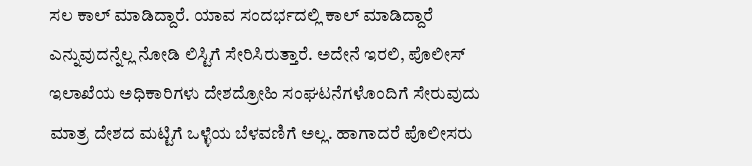ಸಲ ಕಾಲ್ ಮಾಡಿದ್ದಾರೆ. ಯಾವ ಸಂದರ್ಭದಲ್ಲಿ ಕಾಲ್ ಮಾಡಿದ್ದಾರೆ ಎನ್ನುವುದನ್ನೆಲ್ಲ ನೋಡಿ ಲಿಸ್ಟಿಗೆ ಸೇರಿಸಿರುತ್ತಾರೆ. ಅದೇನೆ ಇರಲಿ, ಪೊಲೀಸ್ ಇಲಾಖೆಯ ಅಧಿಕಾರಿಗಳು ದೇಶದ್ರೋಹಿ ಸಂಘಟನೆಗಳೊಂದಿಗೆ ಸೇರುವುದು ಮಾತ್ರ ದೇಶದ ಮಟ್ಟಿಗೆ ಒಳ್ಳೆಯ ಬೆಳವಣಿಗೆ ಅಲ್ಲ. ಹಾಗಾದರೆ ಪೊಲೀಸರು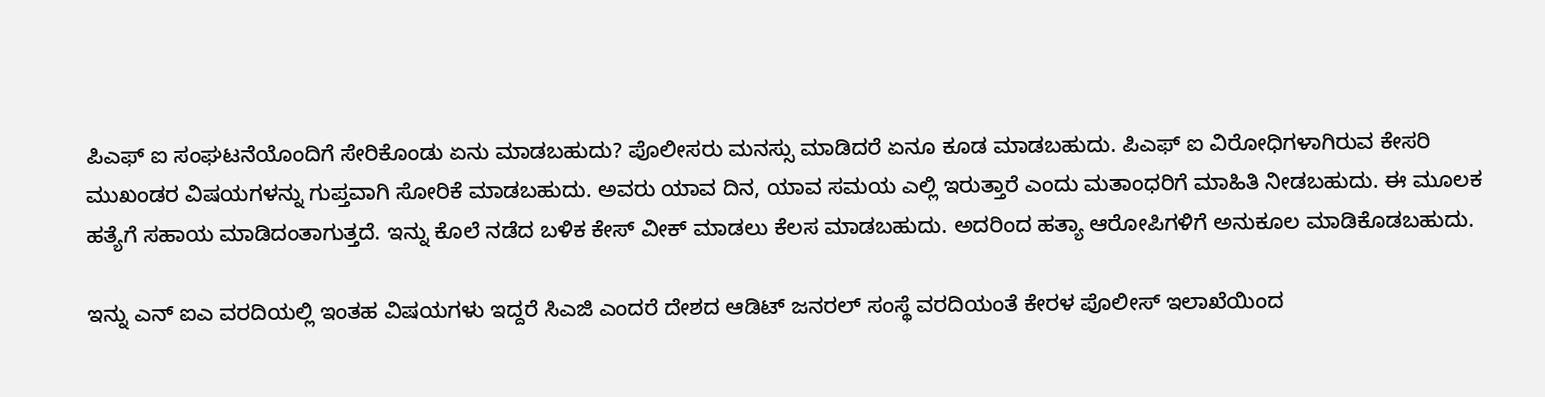ಪಿಎಫ್ ಐ ಸಂಘಟನೆಯೊಂದಿಗೆ ಸೇರಿಕೊಂಡು ಏನು ಮಾಡಬಹುದು? ಪೊಲೀಸರು ಮನಸ್ಸು ಮಾಡಿದರೆ ಏನೂ ಕೂಡ ಮಾಡಬಹುದು. ಪಿಎಫ್ ಐ ವಿರೋಧಿಗಳಾಗಿರುವ ಕೇಸರಿ ಮುಖಂಡರ ವಿಷಯಗಳನ್ನು ಗುಪ್ತವಾಗಿ ಸೋರಿಕೆ ಮಾಡಬಹುದು. ಅವರು ಯಾವ ದಿನ, ಯಾವ ಸಮಯ ಎಲ್ಲಿ ಇರುತ್ತಾರೆ ಎಂದು ಮತಾಂಧರಿಗೆ ಮಾಹಿತಿ ನೀಡಬಹುದು. ಈ ಮೂಲಕ ಹತ್ಯೆಗೆ ಸಹಾಯ ಮಾಡಿದಂತಾಗುತ್ತದೆ. ಇನ್ನು ಕೊಲೆ ನಡೆದ ಬಳಿಕ ಕೇಸ್ ವೀಕ್ ಮಾಡಲು ಕೆಲಸ ಮಾಡಬಹುದು. ಅದರಿಂದ ಹತ್ಯಾ ಆರೋಪಿಗಳಿಗೆ ಅನುಕೂಲ ಮಾಡಿಕೊಡಬಹುದು.

ಇನ್ನು ಎನ್ ಐಎ ವರದಿಯಲ್ಲಿ ಇಂತಹ ವಿಷಯಗಳು ಇದ್ದರೆ ಸಿಎಜಿ ಎಂದರೆ ದೇಶದ ಆಡಿಟ್ ಜನರಲ್ ಸಂಸ್ಥೆ ವರದಿಯಂತೆ ಕೇರಳ ಪೊಲೀಸ್ ಇಲಾಖೆಯಿಂದ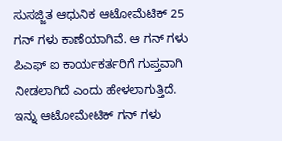ಸುಸಜ್ಜಿತ ಆಧುನಿಕ ಆಟೋಮೆಟಿಕ್ 25 ಗನ್ ಗಳು ಕಾಣೆಯಾಗಿವೆ. ಆ ಗನ್ ಗಳು ಪಿಎಫ್ ಐ ಕಾರ್ಯಕರ್ತರಿಗೆ ಗುಪ್ತವಾಗಿ ನೀಡಲಾಗಿದೆ ಎಂದು ಹೇಳಲಾಗುತ್ತಿದೆ. ಇನ್ನು ಆಟೋಮೇಟಿಕ್ ಗನ್ ಗಳು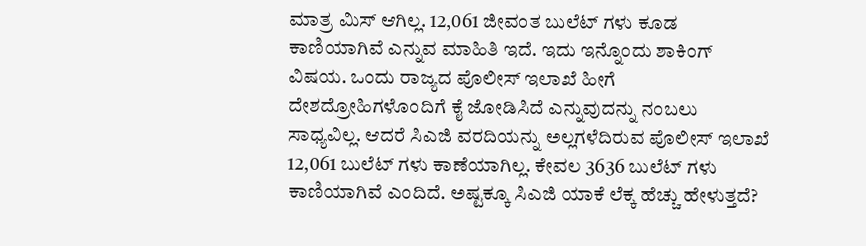ಮಾತ್ರ ಮಿಸ್ ಆಗಿಲ್ಲ. 12,061 ಜೀವಂತ ಬುಲೆಟ್ ಗಳು ಕೂಡ ಕಾಣಿಯಾಗಿವೆ ಎನ್ನುವ ಮಾಹಿತಿ ಇದೆ. ಇದು ಇನ್ನೊಂದು ಶಾಕಿಂಗ್ ವಿಷಯ. ಒಂದು ರಾಜ್ಯದ ಪೊಲೀಸ್ ಇಲಾಖೆ ಹೀಗೆ ದೇಶದ್ರೋಹಿಗಳೊಂದಿಗೆ ಕೈ ಜೋಡಿಸಿದೆ ಎನ್ನುವುದನ್ನು ನಂಬಲು ಸಾಧ್ಯವಿಲ್ಲ. ಆದರೆ ಸಿಎಜಿ ವರದಿಯನ್ನು ಅಲ್ಲಗಳೆದಿರುವ ಪೊಲೀಸ್ ಇಲಾಖೆ 12,061 ಬುಲೆಟ್ ಗಳು ಕಾಣೆಯಾಗಿಲ್ಲ. ಕೇವಲ 3636 ಬುಲೆಟ್ ಗಳು ಕಾಣಿಯಾಗಿವೆ ಎಂದಿದೆ. ಅಷ್ಟಕ್ಕೂ ಸಿಎಜಿ ಯಾಕೆ ಲೆಕ್ಕ ಹೆಚ್ಚು ಹೇಳುತ್ತದೆ?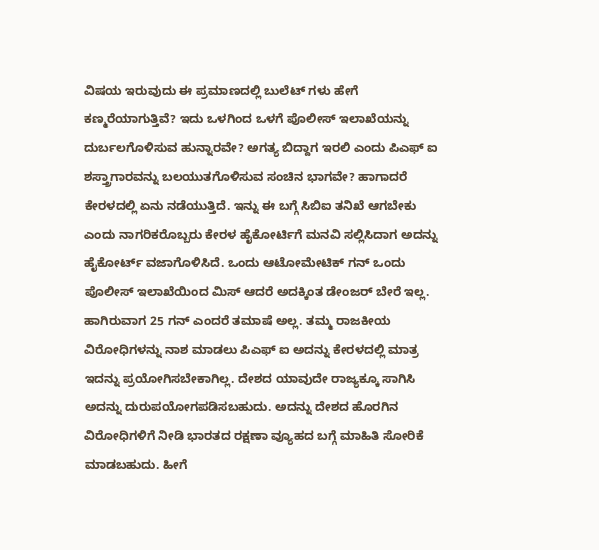ವಿಷಯ ಇರುವುದು ಈ ಪ್ರಮಾಣದಲ್ಲಿ ಬುಲೆಟ್ ಗಳು ಹೇಗೆ ಕಣ್ಮರೆಯಾಗುತ್ತಿವೆ? ಇದು ಒಳಗಿಂದ ಒಳಗೆ ಪೊಲೀಸ್ ಇಲಾಖೆಯನ್ನು ದುರ್ಬಲಗೊಳಿಸುವ ಹುನ್ನಾರವೇ? ಅಗತ್ಯ ಬಿದ್ದಾಗ ಇರಲಿ ಎಂದು ಪಿಎಫ್ ಐ ಶಸ್ತ್ರಾಗಾರವನ್ನು ಬಲಯುತಗೊಳಿಸುವ ಸಂಚಿನ ಭಾಗವೇ? ಹಾಗಾದರೆ ಕೇರಳದಲ್ಲಿ ಏನು ನಡೆಯುತ್ತಿದೆ. ಇನ್ನು ಈ ಬಗ್ಗೆ ಸಿಬಿಐ ತನಿಖೆ ಆಗಬೇಕು ಎಂದು ನಾಗರಿಕರೊಬ್ಬರು ಕೇರಳ ಹೈಕೋರ್ಟಿಗೆ ಮನವಿ ಸಲ್ಲಿಸಿದಾಗ ಅದನ್ನು ಹೈಕೋರ್ಟ್ ವಜಾಗೊಳಿಸಿದೆ. ಒಂದು ಆಟೋಮೇಟಿಕ್ ಗನ್ ಒಂದು ಪೊಲೀಸ್ ಇಲಾಖೆಯಿಂದ ಮಿಸ್ ಆದರೆ ಅದಕ್ಕಿಂತ ಡೇಂಜರ್ ಬೇರೆ ಇಲ್ಲ. ಹಾಗಿರುವಾಗ 25 ಗನ್ ಎಂದರೆ ತಮಾಷೆ ಅಲ್ಲ. ತಮ್ಮ ರಾಜಕೀಯ ವಿರೋಧಿಗಳನ್ನು ನಾಶ ಮಾಡಲು ಪಿಎಫ್ ಐ ಅದನ್ನು ಕೇರಳದಲ್ಲಿ ಮಾತ್ರ ಇದನ್ನು ಪ್ರಯೋಗಿಸಬೇಕಾಗಿಲ್ಲ. ದೇಶದ ಯಾವುದೇ ರಾಜ್ಯಕ್ಕೂ ಸಾಗಿಸಿ ಅದನ್ನು ದುರುಪಯೋಗಪಡಿಸಬಹುದು. ಅದನ್ನು ದೇಶದ ಹೊರಗಿನ ವಿರೋಧಿಗಳಿಗೆ ನೀಡಿ ಭಾರತದ ರಕ್ಷಣಾ ವ್ಯೂಹದ ಬಗ್ಗೆ ಮಾಹಿತಿ ಸೋರಿಕೆ ಮಾಡಬಹುದು. ಹೀಗೆ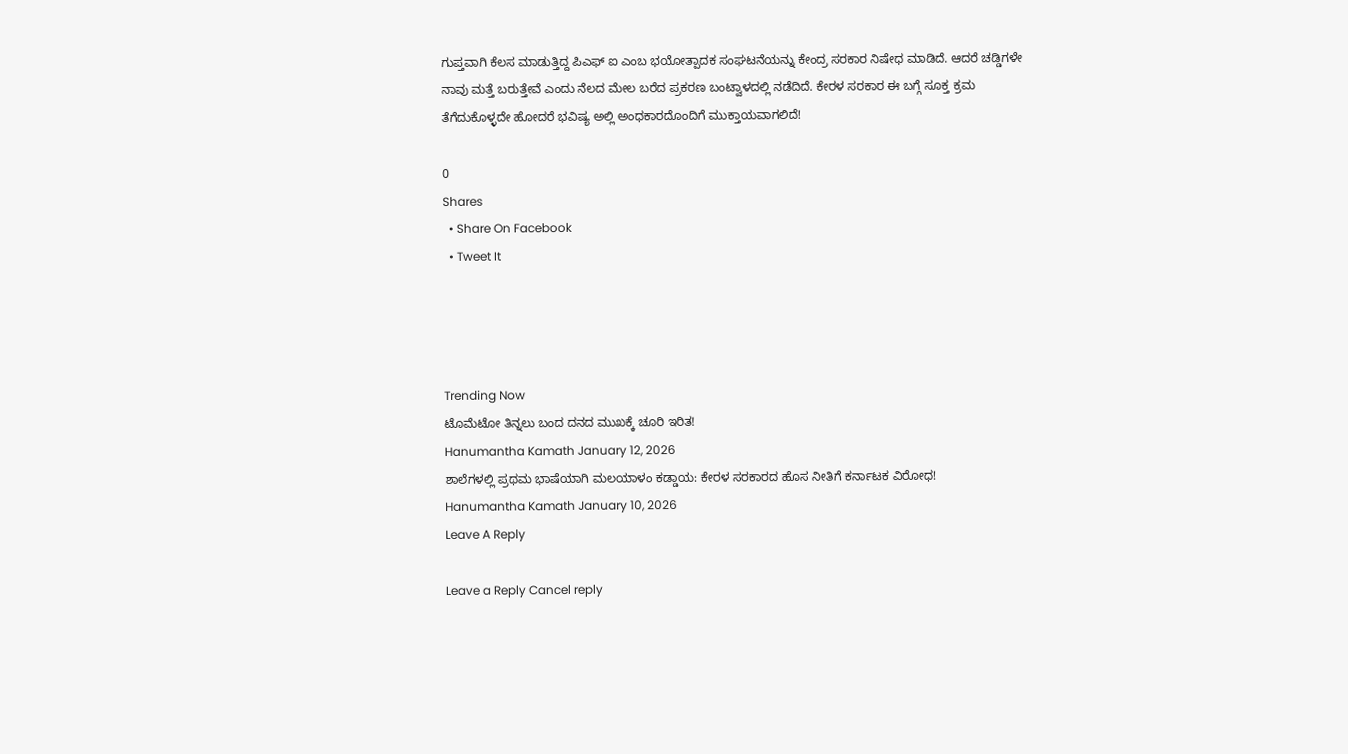ಗುಪ್ತವಾಗಿ ಕೆಲಸ ಮಾಡುತ್ತಿದ್ದ ಪಿಎಫ್ ಐ ಎಂಬ ಭಯೋತ್ಪಾದಕ ಸಂಘಟನೆಯನ್ನು ಕೇಂದ್ರ ಸರಕಾರ ನಿಷೇಧ ಮಾಡಿದೆ. ಆದರೆ ಚಡ್ಡಿಗಳೇ ನಾವು ಮತ್ತೆ ಬರುತ್ತೇವೆ ಎಂದು ನೆಲದ ಮೇಲ ಬರೆದ ಪ್ರಕರಣ ಬಂಟ್ವಾಳದಲ್ಲಿ ನಡೆದಿದೆ. ಕೇರಳ ಸರಕಾರ ಈ ಬಗ್ಗೆ ಸೂಕ್ತ ಕ್ರಮ ತೆಗೆದುಕೊಳ್ಳದೇ ಹೋದರೆ ಭವಿಷ್ಯ ಅಲ್ಲಿ ಅಂಧಕಾರದೊಂದಿಗೆ ಮುಕ್ತಾಯವಾಗಲಿದೆ!

0
Shares
  • Share On Facebook
  • Tweet It




Trending Now
ಟೊಮೆಟೋ ತಿನ್ನಲು ಬಂದ ದನದ ಮುಖಕ್ಕೆ ಚೂರಿ ಇರಿತ!
Hanumantha Kamath January 12, 2026
ಶಾಲೆಗಳಲ್ಲಿ ಪ್ರಥಮ ಭಾಷೆಯಾಗಿ ಮಲಯಾಳಂ ಕಡ್ಡಾಯ: ಕೇರಳ ಸರಕಾರದ ಹೊಸ ನೀತಿಗೆ ಕರ್ನಾಟಕ ವಿರೋಧ!
Hanumantha Kamath January 10, 2026
Leave A Reply

Leave a Reply Cancel reply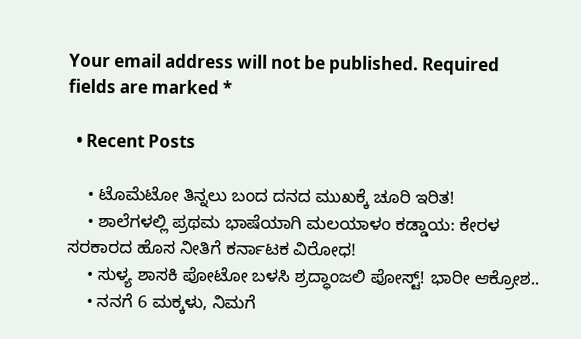Your email address will not be published. Required fields are marked *

  • Recent Posts

    • ಟೊಮೆಟೋ ತಿನ್ನಲು ಬಂದ ದನದ ಮುಖಕ್ಕೆ ಚೂರಿ ಇರಿತ!
    • ಶಾಲೆಗಳಲ್ಲಿ ಪ್ರಥಮ ಭಾಷೆಯಾಗಿ ಮಲಯಾಳಂ ಕಡ್ಡಾಯ: ಕೇರಳ ಸರಕಾರದ ಹೊಸ ನೀತಿಗೆ ಕರ್ನಾಟಕ ವಿರೋಧ!
    • ಸುಳ್ಯ ಶಾಸಕಿ ಪೋಟೋ ಬಳಸಿ ಶ್ರದ್ಧಾಂಜಲಿ ಪೋಸ್ಟ್! ಭಾರೀ ಆಕ್ರೋಶ..
    • ನನಗೆ 6 ಮಕ್ಕಳು, ನಿಮಗೆ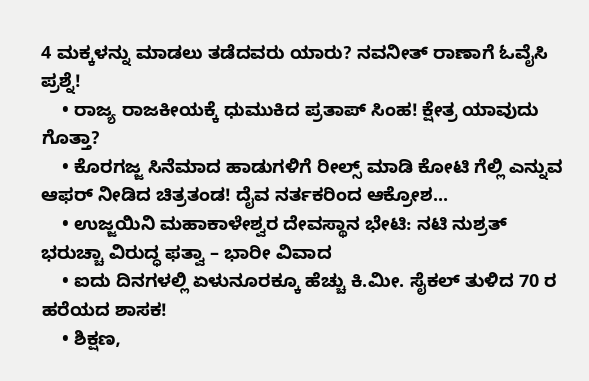4 ಮಕ್ಕಳನ್ನು ಮಾಡಲು ತಡೆದವರು ಯಾರು? ನವನೀತ್ ರಾಣಾಗೆ ಓವೈಸಿ ಪ್ರಶ್ನೆ!
    • ರಾಜ್ಯ ರಾಜಕೀಯಕ್ಕೆ ಧುಮುಕಿದ ಪ್ರತಾಪ್ ಸಿಂಹ! ಕ್ಷೇತ್ರ ಯಾವುದು ಗೊತ್ತಾ?
    • ಕೊರಗಜ್ಜ ಸಿನೆಮಾದ ಹಾಡುಗಳಿಗೆ ರೀಲ್ಸ್ ಮಾಡಿ ಕೋಟಿ ಗೆಲ್ಲಿ ಎನ್ನುವ ಆಫರ್ ನೀಡಿದ ಚಿತ್ರತಂಡ! ದೈವ ನರ್ತಕರಿಂದ ಆಕ್ರೋಶ...
    • ಉಜ್ಜಯಿನಿ ಮಹಾಕಾಳೇಶ್ವರ ದೇವಸ್ಥಾನ ಭೇಟಿ: ನಟಿ ನುಶ್ರತ್ ಭರುಚ್ಚಾ ವಿರುದ್ಧ ಫತ್ವಾ – ಭಾರೀ ವಿವಾದ
    • ಐದು ದಿನಗಳಲ್ಲಿ ಏಳುನೂರಕ್ಕೂ ಹೆಚ್ಚು ಕಿ.ಮೀ. ಸೈಕಲ್ ತುಳಿದ 70 ರ ಹರೆಯದ ಶಾಸಕ!
    • ಶಿಕ್ಷಣ,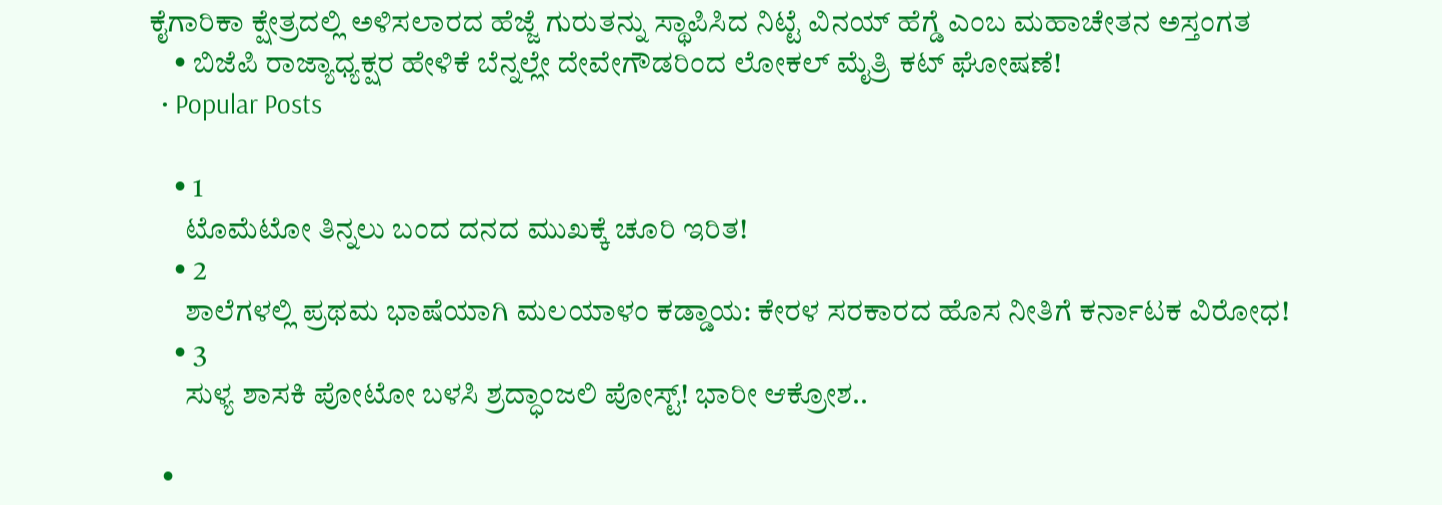ಕೈಗಾರಿಕಾ ಕ್ಷೇತ್ರದಲ್ಲಿ ಅಳಿಸಲಾರದ ಹೆಜ್ಜೆ ಗುರುತನ್ನು ಸ್ಥಾಪಿಸಿದ ನಿಟ್ಟೆ ವಿನಯ್ ಹೆಗ್ಡೆ ಎಂಬ ಮಹಾಚೇತನ ಅಸ್ತಂಗತ
    • ಬಿಜೆಪಿ ರಾಜ್ಯಾಧ್ಯಕ್ಷರ ಹೇಳಿಕೆ ಬೆನ್ನಲ್ಲೇ ದೇವೇಗೌಡರಿಂದ ಲೋಕಲ್ ಮೈತ್ರಿ ಕಟ್ ಘೋಷಣೆ!
  • Popular Posts

    • 1
      ಟೊಮೆಟೋ ತಿನ್ನಲು ಬಂದ ದನದ ಮುಖಕ್ಕೆ ಚೂರಿ ಇರಿತ!
    • 2
      ಶಾಲೆಗಳಲ್ಲಿ ಪ್ರಥಮ ಭಾಷೆಯಾಗಿ ಮಲಯಾಳಂ ಕಡ್ಡಾಯ: ಕೇರಳ ಸರಕಾರದ ಹೊಸ ನೀತಿಗೆ ಕರ್ನಾಟಕ ವಿರೋಧ!
    • 3
      ಸುಳ್ಯ ಶಾಸಕಿ ಪೋಟೋ ಬಳಸಿ ಶ್ರದ್ಧಾಂಜಲಿ ಪೋಸ್ಟ್! ಭಾರೀ ಆಕ್ರೋಶ..

  •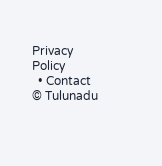Privacy Policy
  • Contact
© Tulunadu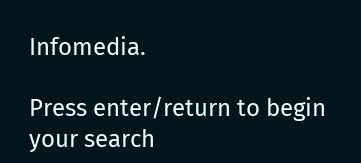Infomedia.

Press enter/return to begin your search